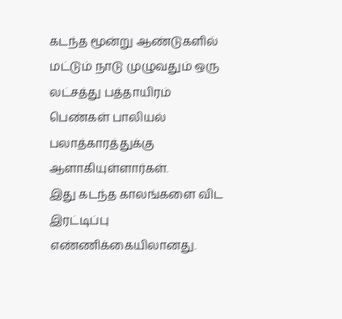கடந்த மூன்று ஆண்டுகளில் மட்டும் நாடு முழுவதும் ஒரு லட்சத்து பத்தாயிரம் பெண்கள் பாலியல் பலாத்காரத்துக்கு ஆளாகியுள்ளார்கள்.
இது கடந்த காலங்களை விட இரட்டிப்பு எண்ணிக்கையிலானது.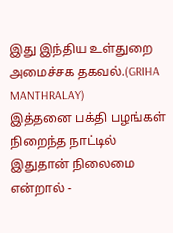இது இந்திய உள்துறை அமைச்சக தகவல்.(GRIHA MANTHRALAY)
இத்தனை பக்தி பழங்கள் நிறைந்த நாட்டில் இதுதான் நிலைமை என்றால் -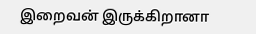இறைவன் இருக்கிறானா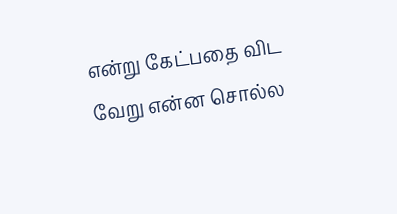என்று கேட்பதை விட வேறு என்ன சொல்ல